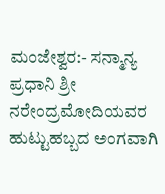ಮಂಜೇಶ್ವರ:- ಸನ್ಮಾನ್ಯ ಪ್ರಧಾನಿ ಶ್ರೀ ನರೇಂದ್ರಮೋದಿಯವರ ಹುಟ್ಟುಹಬ್ಬದ ಅಂಗವಾಗಿ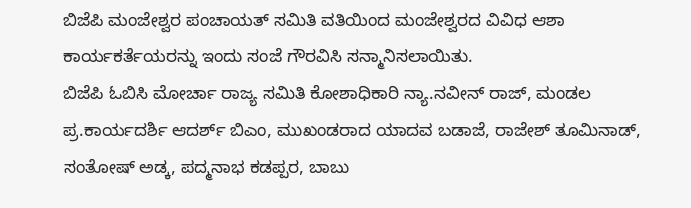ಬಿಜೆಪಿ ಮಂಜೇಶ್ವರ ಪಂಚಾಯತ್ ಸಮಿತಿ ವತಿಯಿಂದ ಮಂಜೇಶ್ವರದ ವಿವಿಧ ಆಶಾ ಕಾರ್ಯಕರ್ತೆಯರನ್ನು ಇಂದು ಸಂಜೆ ಗೌರವಿಸಿ ಸನ್ಮಾನಿಸಲಾಯಿತು.
ಬಿಜೆಪಿ ಓಬಿಸಿ ಮೋರ್ಚಾ ರಾಜ್ಯ ಸಮಿತಿ ಕೋಶಾಧಿಕಾರಿ ನ್ಯಾ.ನವೀನ್ ರಾಜ್, ಮಂಡಲ ಪ್ರ.ಕಾರ್ಯದರ್ಶಿ ಆದರ್ಶ್ ಬಿಎಂ, ಮುಖಂಡರಾದ ಯಾದವ ಬಡಾಜೆ, ರಾಜೇಶ್ ತೂಮಿನಾಡ್, ಸಂತೋಷ್ ಅಡ್ಕ, ಪದ್ಮನಾಭ ಕಡಪ್ಪರ, ಬಾಬು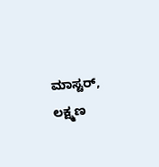ಮಾಸ್ಟರ್, ಲಕ್ಷ್ಮಣ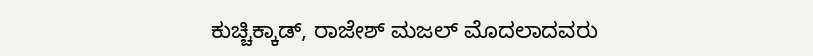ಕುಚ್ಚಿಕ್ಕಾಡ್, ರಾಜೇಶ್ ಮಜಲ್ ಮೊದಲಾದವರು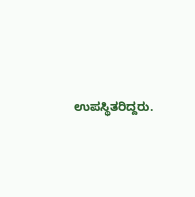ಉಪಸ್ಥಿತರಿದ್ದರು.